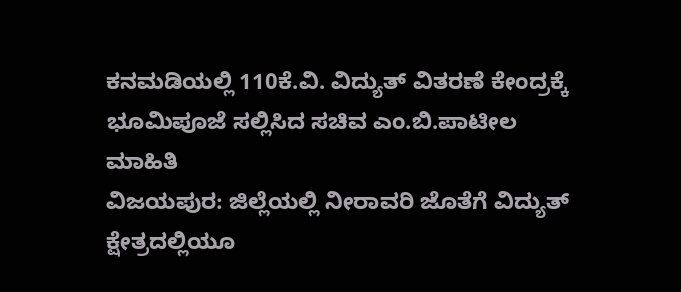ಕನಮಡಿಯಲ್ಲಿ 110ಕೆ.ವಿ. ವಿದ್ಯುತ್ ವಿತರಣೆ ಕೇಂದ್ರಕ್ಕೆ ಭೂಮಿಪೂಜೆ ಸಲ್ಲಿಸಿದ ಸಚಿವ ಎಂ.ಬಿ.ಪಾಟೀಲ ಮಾಹಿತಿ
ವಿಜಯಪುರ: ಜಿಲ್ಲೆಯಲ್ಲಿ ನೀರಾವರಿ ಜೊತೆಗೆ ವಿದ್ಯುತ್ ಕ್ಷೇತ್ರದಲ್ಲಿಯೂ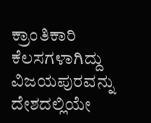ಕ್ರಾಂತಿಕಾರಿ ಕೆಲಸಗಳಾಗಿದ್ದು ವಿಜಯಪುರವನ್ನು ದೇಶದಲ್ಲಿಯೇ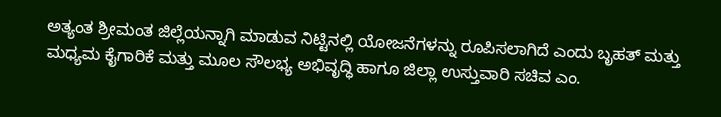ಅತ್ಯಂತ ಶ್ರೀಮಂತ ಜಿಲ್ಲೆಯನ್ನಾಗಿ ಮಾಡುವ ನಿಟ್ಟಿನಲ್ಲಿ ಯೋಜನೆಗಳನ್ನು ರೂಪಿಸಲಾಗಿದೆ ಎಂದು ಬೃಹತ್ ಮತ್ತು ಮಧ್ಯಮ ಕೈಗಾರಿಕೆ ಮತ್ತು ಮೂಲ ಸೌಲಭ್ಯ ಅಭಿವೃದ್ಧಿ ಹಾಗೂ ಜಿಲ್ಲಾ ಉಸ್ತುವಾರಿ ಸಚಿವ ಎಂ.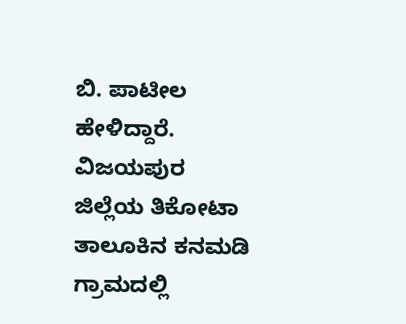ಬಿ. ಪಾಟೀಲ ಹೇಳಿದ್ದಾರೆ.
ವಿಜಯಪುರ ಜಿಲ್ಲೆಯ ತಿಕೋಟಾ ತಾಲೂಕಿನ ಕನಮಡಿ ಗ್ರಾಮದಲ್ಲಿ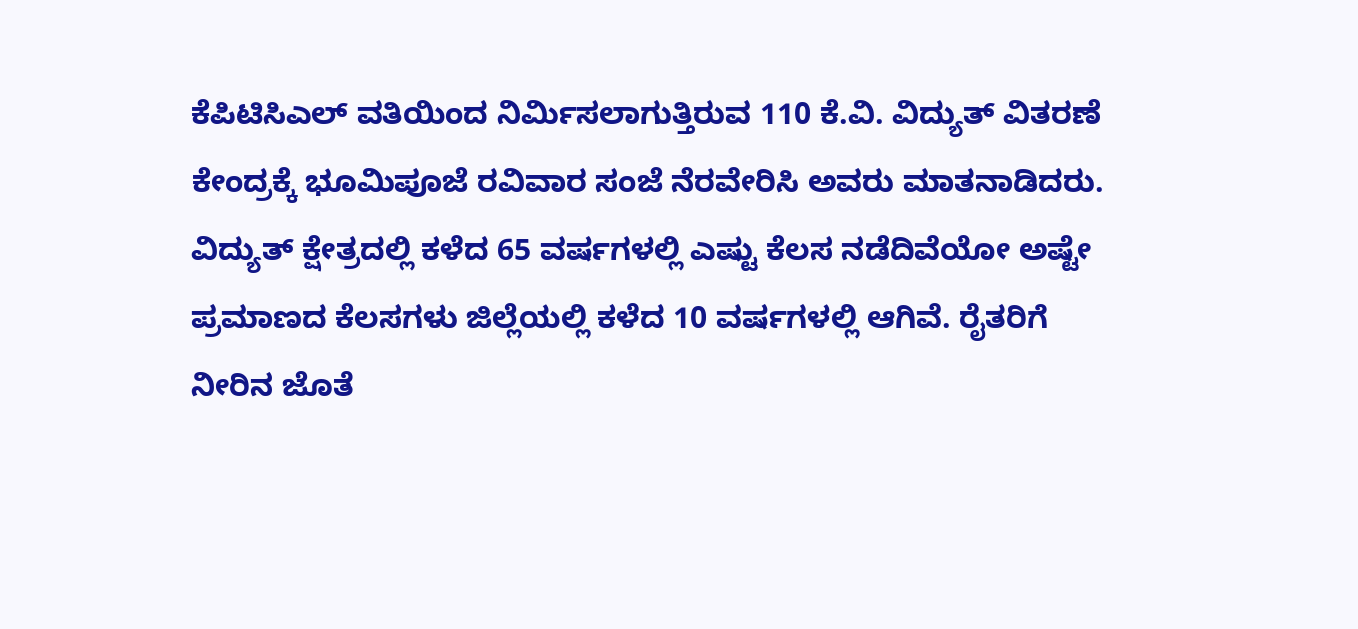ಕೆಪಿಟಿಸಿಎಲ್ ವತಿಯಿಂದ ನಿರ್ಮಿಸಲಾಗುತ್ತಿರುವ 110 ಕೆ.ವಿ. ವಿದ್ಯುತ್ ವಿತರಣೆ ಕೇಂದ್ರಕ್ಕೆ ಭೂಮಿಪೂಜೆ ರವಿವಾರ ಸಂಜೆ ನೆರವೇರಿಸಿ ಅವರು ಮಾತನಾಡಿದರು.
ವಿದ್ಯುತ್ ಕ್ಷೇತ್ರದಲ್ಲಿ ಕಳೆದ 65 ವರ್ಷಗಳಲ್ಲಿ ಎಷ್ಟು ಕೆಲಸ ನಡೆದಿವೆಯೋ ಅಷ್ಟೇ ಪ್ರಮಾಣದ ಕೆಲಸಗಳು ಜಿಲ್ಲೆಯಲ್ಲಿ ಕಳೆದ 10 ವರ್ಷಗಳಲ್ಲಿ ಆಗಿವೆ. ರೈತರಿಗೆ ನೀರಿನ ಜೊತೆ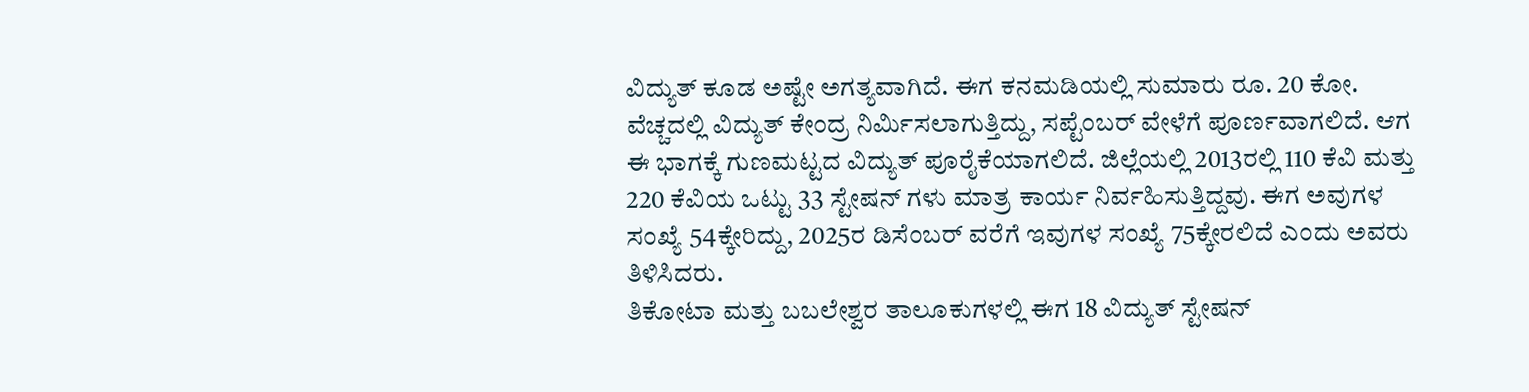ವಿದ್ಯುತ್ ಕೂಡ ಅಷ್ಟೇ ಅಗತ್ಯವಾಗಿದೆ. ಈಗ ಕನಮಡಿಯಲ್ಲಿ ಸುಮಾರು ರೂ. 20 ಕೋ. ವೆಚ್ಚದಲ್ಲಿ ವಿದ್ಯುತ್ ಕೇಂದ್ರ ನಿರ್ಮಿಸಲಾಗುತ್ತಿದ್ದು, ಸಪ್ಟೆಂಬರ್ ವೇಳೆಗೆ ಪೂರ್ಣವಾಗಲಿದೆ. ಆಗ ಈ ಭಾಗಕ್ಕೆ ಗುಣಮಟ್ಟದ ವಿದ್ಯುತ್ ಪೂರೈಕೆಯಾಗಲಿದೆ. ಜಿಲ್ಲೆಯಲ್ಲಿ 2013ರಲ್ಲಿ 110 ಕೆವಿ ಮತ್ತು 220 ಕೆವಿಯ ಒಟ್ಟು 33 ಸ್ಟೇಷನ್ ಗಳು ಮಾತ್ರ ಕಾರ್ಯ ನಿರ್ವಹಿಸುತ್ತಿದ್ದವು. ಈಗ ಅವುಗಳ ಸಂಖ್ಯೆ 54ಕ್ಕೇರಿದ್ದು, 2025ರ ಡಿಸೆಂಬರ್ ವರೆಗೆ ಇವುಗಳ ಸಂಖ್ಯೆ 75ಕ್ಕೇರಲಿದೆ ಎಂದು ಅವರು ತಿಳಿಸಿದರು.
ತಿಕೋಟಾ ಮತ್ತು ಬಬಲೇಶ್ವರ ತಾಲೂಕುಗಳಲ್ಲಿ ಈಗ 18 ವಿದ್ಯುತ್ ಸ್ಟೇಷನ್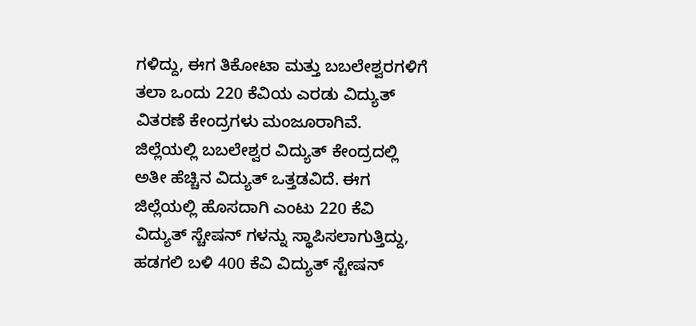ಗಳಿದ್ದು, ಈಗ ತಿಕೋಟಾ ಮತ್ತು ಬಬಲೇಶ್ವರಗಳಿಗೆ ತಲಾ ಒಂದು 220 ಕೆವಿಯ ಎರಡು ವಿದ್ಯುತ್ ವಿತರಣೆ ಕೇಂದ್ರಗಳು ಮಂಜೂರಾಗಿವೆ. ಜಿಲ್ಲೆಯಲ್ಲಿ ಬಬಲೇಶ್ವರ ವಿದ್ಯುತ್ ಕೇಂದ್ರದಲ್ಲಿ ಅತೀ ಹೆಚ್ಚಿನ ವಿದ್ಯುತ್ ಒತ್ತಡವಿದೆ. ಈಗ ಜಿಲ್ಲೆಯಲ್ಲಿ ಹೊಸದಾಗಿ ಎಂಟು 220 ಕೆವಿ ವಿದ್ಯುತ್ ಸ್ಚೇಷನ್ ಗಳನ್ನು ಸ್ಥಾಪಿಸಲಾಗುತ್ತಿದ್ದು, ಹಡಗಲಿ ಬಳಿ 400 ಕೆವಿ ವಿದ್ಯುತ್ ಸ್ಟೇಷನ್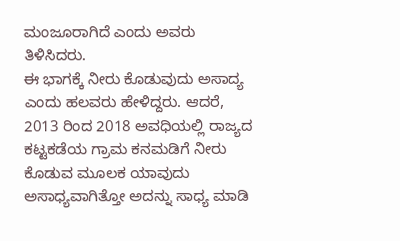ಮಂಜೂರಾಗಿದೆ ಎಂದು ಅವರು ತಿಳಿಸಿದರು.
ಈ ಭಾಗಕ್ಕೆ ನೀರು ಕೊಡುವುದು ಅಸಾದ್ಯ ಎಂದು ಹಲವರು ಹೇಳಿದ್ದರು. ಆದರೆ, 2013 ರಿಂದ 2018 ಅವಧಿಯಲ್ಲಿ ರಾಜ್ಯದ ಕಟ್ಟಕಡೆಯ ಗ್ರಾಮ ಕನಮಡಿಗೆ ನೀರು ಕೊಡುವ ಮೂಲಕ ಯಾವುದು ಅಸಾಧ್ಯವಾಗಿತ್ತೋ ಅದನ್ನು ಸಾಧ್ಯ ಮಾಡಿ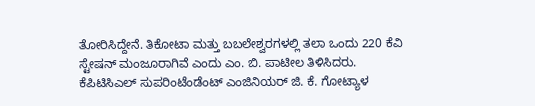ತೋರಿಸಿದ್ದೇನೆ. ತಿಕೋಟಾ ಮತ್ತು ಬಬಲೇಶ್ವರಗಳಲ್ಲಿ ತಲಾ ಒಂದು 220 ಕೆವಿ ಸ್ಟೇಷನ್ ಮಂಜೂರಾಗಿವೆ ಎಂದು ಎಂ. ಬಿ. ಪಾಟೀಲ ತಿಳಿಸಿದರು.
ಕೆಪಿಟಿಸಿಎಲ್ ಸುಪರಿಂಟೆಂಡೆಂಟ್ ಎಂಜಿನಿಯರ್ ಜಿ. ಕೆ. ಗೋಟ್ಯಾಳ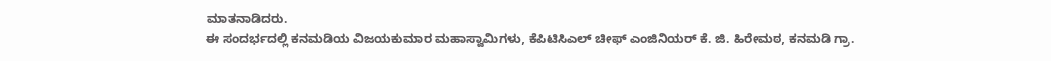ಮಾತನಾಡಿದರು.
ಈ ಸಂದರ್ಭದಲ್ಲಿ ಕನಮಡಿಯ ವಿಜಯಕುಮಾರ ಮಹಾಸ್ವಾಮಿಗಳು, ಕೆಪಿಟಿಸಿಎಲ್ ಚೀಫ್ ಎಂಜಿನಿಯರ್ ಕೆ. ಜಿ. ಹಿರೇಮಠ, ಕನಮಡಿ ಗ್ರಾ.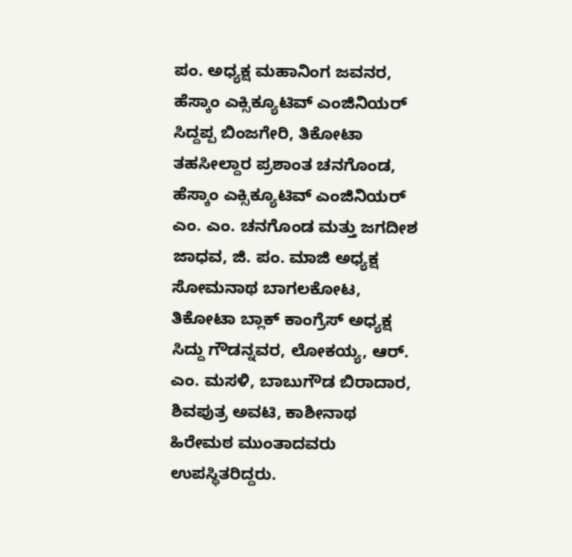ಪಂ. ಅಧ್ಯಕ್ಷ ಮಹಾನಿಂಗ ಜವನರ, ಹೆಸ್ಕಾಂ ಎಕ್ಸಿಕ್ಯೂಟಿವ್ ಎಂಜಿನಿಯರ್ ಸಿದ್ದಪ್ಪ ಬಿಂಜಗೇರಿ, ತಿಕೋಟಾ ತಹಸೀಲ್ದಾರ ಪ್ರಶಾಂತ ಚನಗೊಂಡ, ಹೆಸ್ಕಾಂ ಎಕ್ಸಿಕ್ಯೂಟಿವ್ ಎಂಜಿನಿಯರ್ ಎಂ. ಎಂ. ಚನಗೊಂಡ ಮತ್ತು ಜಗದೀಶ ಜಾಧವ, ಜಿ. ಪಂ. ಮಾಜಿ ಅಧ್ಯಕ್ಷ ಸೋಮನಾಥ ಬಾಗಲಕೋಟ, ತಿಕೋಟಾ ಬ್ಲಾಕ್ ಕಾಂಗ್ರೆಸ್ ಅಧ್ಯಕ್ಷ ಸಿದ್ದು ಗೌಡನ್ನವರ, ಲೋಕಯ್ಯ, ಆರ್. ಎಂ. ಮಸಳಿ, ಬಾಬುಗೌಡ ಬಿರಾದಾರ, ಶಿವಪುತ್ರ ಅವಟಿ, ಕಾಶೀನಾಥ ಹಿರೇಮಠ ಮುಂತಾದವರು ಉಪಸ್ಥಿತರಿದ್ದರು.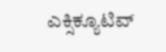ಎಕ್ಸಿಕ್ಯೂಟಿವ್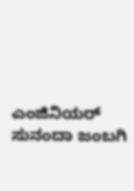ಎಂಜಿನಿಯರ್ ಸುನಂದಾ ಜಂಬಗಿ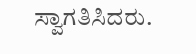ಸ್ವಾಗತಿಸಿದರು.